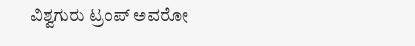ವಿಶ್ವಗುರು ಟ್ರಂಪ್‌ ಅವರೋ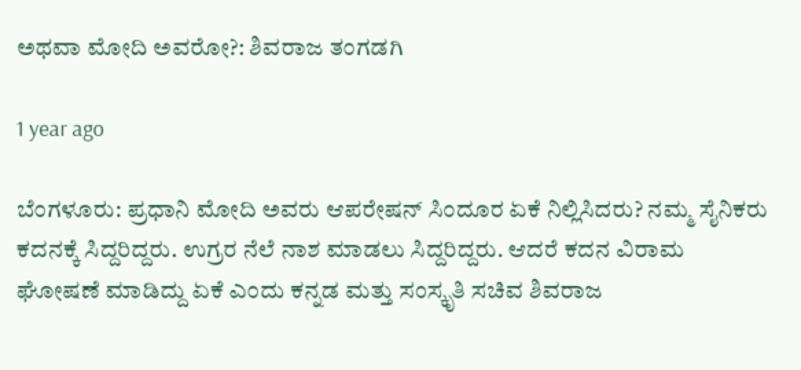ಅಥವಾ ಮೋದಿ ಅವರೋ?: ಶಿವರಾಜ ತಂಗಡಗಿ

1 year ago

ಬೆಂಗಳೂರು: ಪ್ರಧಾನಿ ಮೋದಿ ಅವರು ಆಪರೇಷನ್ ಸಿಂದೂರ ಏಕೆ ನಿಲ್ಲಿಸಿದರು? ನಮ್ಮ ಸೈನಿಕರು ಕದನಕ್ಕೆ ಸಿದ್ದರಿದ್ದರು. ಉಗ್ರರ ನೆಲೆ ನಾಶ ಮಾಡಲು ಸಿದ್ದರಿದ್ದರು. ಆದರೆ ಕದನ ವಿರಾಮ ಘೋಷಣೆ ಮಾಡಿದ್ದು ಏಕೆ ಎಂದು ಕನ್ನಡ ಮತ್ತು ಸಂಸ್ಕೃತಿ ಸಚಿವ ಶಿವರಾಜ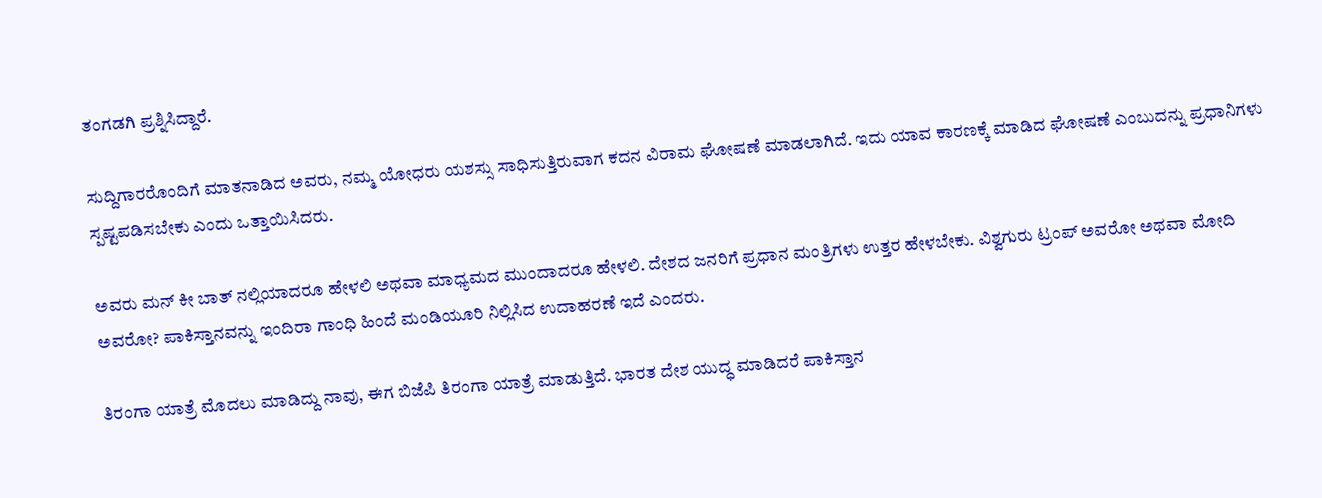ತಂಗಡಗಿ ಪ್ರಶ್ನಿಸಿದ್ದಾರೆ.

ಸುದ್ದಿಗಾರರೊಂದಿಗೆ ಮಾತನಾಡಿದ ಅವರು, ನಮ್ಮ ಯೋಧರು ಯಶಸ್ಸು ಸಾಧಿಸುತ್ತಿರುವಾಗ ಕದನ ವಿರಾಮ ಘೋಷಣೆ ಮಾಡಲಾಗಿದೆ. ಇದು ಯಾವ ಕಾರಣಕ್ಕೆ ಮಾಡಿದ ಘೋಷಣೆ ಎಂಬುದನ್ನು ಪ್ರಧಾನಿಗಳು ಸ್ಪಷ್ಟಪಡಿಸಬೇಕು ಎಂದು ಒತ್ತಾಯಿಸಿದರು.

ಅವರು ಮನ್ ಕೀ ಬಾತ್ ನಲ್ಲಿಯಾದರೂ ಹೇಳಲಿ ಅಥವಾ ಮಾಧ್ಯಮದ ಮುಂದಾದರೂ ಹೇಳಲಿ. ದೇಶದ ಜನರಿಗೆ ಪ್ರಧಾನ ಮಂತ್ರಿಗಳು ಉತ್ತರ ಹೇಳಬೇಕು. ವಿಶ್ವಗುರು ಟ್ರಂಪ್‌ ಅವರೋ ಅಥವಾ ಮೋದಿ ಅವರೋ? ಪಾಕಿಸ್ತಾನವನ್ನು ಇಂದಿರಾ ಗಾಂಧಿ ಹಿಂದೆ ಮಂಡಿಯೂರಿ ನಿಲ್ಲಿಸಿದ ಉದಾಹರಣೆ ಇದೆ ಎಂದರು.

ತಿರಂಗಾ ಯಾತ್ರೆ ಮೊದಲು ಮಾಡಿದ್ದು ನಾವು, ಈಗ ಬಿಜೆಪಿ ತಿರಂಗಾ ಯಾತ್ರೆ ಮಾಡುತ್ತಿದೆ. ಭಾರತ ದೇಶ ಯುದ್ಧ ಮಾಡಿದರೆ ಪಾಕಿಸ್ತಾನ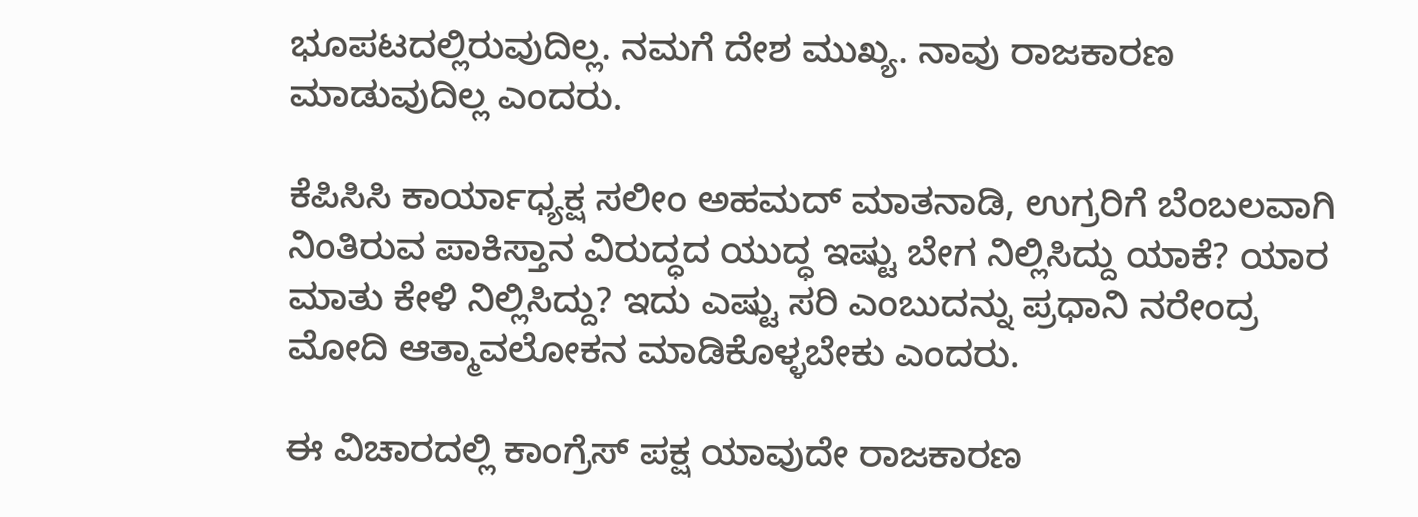ಭೂಪಟದಲ್ಲಿರುವುದಿಲ್ಲ. ನಮಗೆ ದೇಶ ಮುಖ್ಯ. ನಾವು ರಾಜಕಾರಣ ಮಾಡುವುದಿಲ್ಲ ಎಂದರು.

ಕೆಪಿಸಿಸಿ ಕಾರ್ಯಾಧ್ಯಕ್ಷ ಸಲೀಂ ಅಹಮದ್ ಮಾತನಾಡಿ, ಉಗ್ರರಿಗೆ ಬೆಂಬಲವಾಗಿ ನಿಂತಿರುವ ಪಾಕಿಸ್ತಾನ ವಿರುದ್ಧದ ಯುದ್ಧ ಇಷ್ಟು ಬೇಗ ನಿಲ್ಲಿಸಿದ್ದು ಯಾಕೆ? ಯಾರ ಮಾತು ಕೇಳಿ ನಿಲ್ಲಿಸಿದ್ದು? ಇದು ಎಷ್ಟು ಸರಿ ಎಂಬುದನ್ನು ಪ್ರಧಾನಿ ನರೇಂದ್ರ ಮೋದಿ ಆತ್ಮಾವಲೋಕನ ಮಾಡಿಕೊಳ್ಳಬೇಕು ಎಂದರು.

ಈ ವಿಚಾರದಲ್ಲಿ ಕಾಂಗ್ರೆಸ್ ಪಕ್ಷ ಯಾವುದೇ ರಾಜಕಾರಣ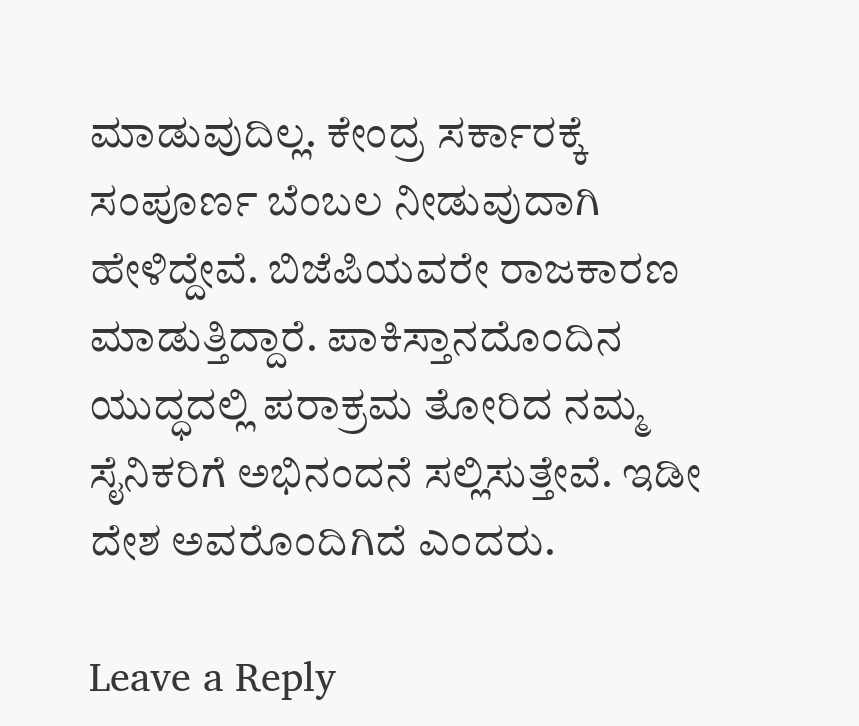ಮಾಡುವುದಿಲ್ಲ. ಕೇಂದ್ರ ಸರ್ಕಾರಕ್ಕೆ ಸಂಪೂರ್ಣ ಬೆಂಬಲ ನೀಡುವುದಾಗಿ ಹೇಳಿದ್ದೇವೆ. ಬಿಜೆಪಿಯವರೇ ರಾಜಕಾರಣ ಮಾಡುತ್ತಿದ್ದಾರೆ. ಪಾಕಿಸ್ತಾನದೊಂದಿನ‌ ಯುದ್ಧದಲ್ಲಿ ಪರಾಕ್ರಮ ತೋರಿದ‌ ನಮ್ಮ ಸೈನಿಕರಿಗೆ ಅಭಿನಂದನೆ ಸಲ್ಲಿಸುತ್ತೇವೆ. ಇಡೀ ದೇಶ ಅವರೊಂದಿಗಿದೆ ಎಂದರು.

Leave a Reply